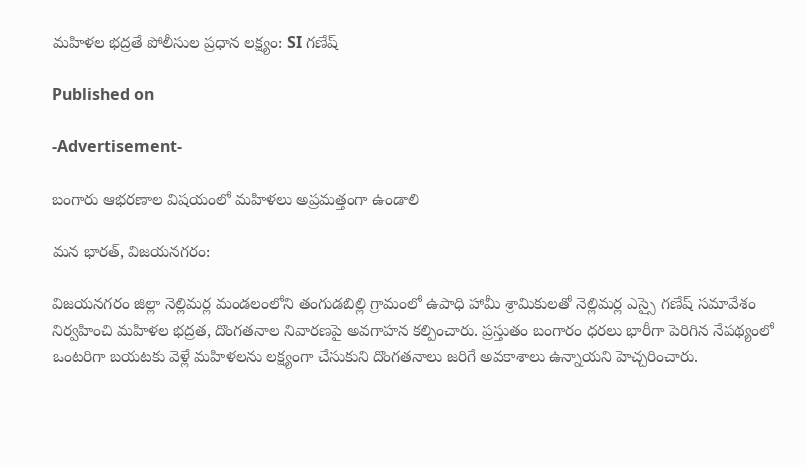మహిళల భద్రతే పోలీసుల ప్రధాన లక్ష్యం: SI గణేష్

Published on

-Advertisement-

బంగారు ఆభరణాల విషయంలో మహిళలు అప్రమత్తంగా ఉండాలి

మన భారత్, విజయనగరం:

విజయనగరం జిల్లా నెల్లిమర్ల మండలంలోని తంగుడబిల్లి గ్రామంలో ఉపాధి హామీ శ్రామికులతో నెల్లిమర్ల ఎస్సై గణేష్ సమావేశం నిర్వహించి మహిళల భద్రత, దొంగతనాల నివారణపై అవగాహన కల్పించారు. ప్రస్తుతం బంగారం ధరలు భారీగా పెరిగిన నేపథ్యంలో ఒంటరిగా బయటకు వెళ్లే మహిళలను లక్ష్యంగా చేసుకుని దొంగతనాలు జరిగే అవకాశాలు ఉన్నాయని హెచ్చరించారు.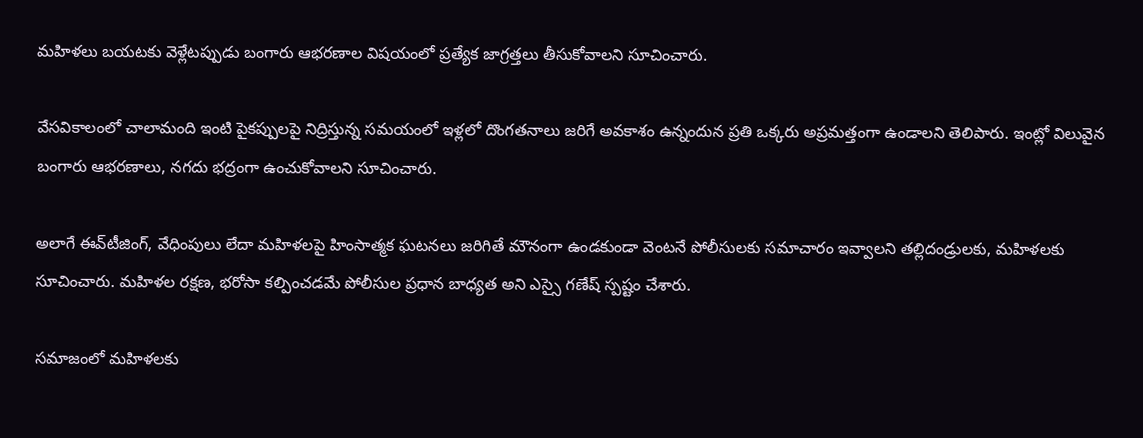మహిళలు బయటకు వెళ్లేటప్పుడు బంగారు ఆభరణాల విషయంలో ప్రత్యేక జాగ్రత్తలు తీసుకోవాలని సూచించారు.

వేసవికాలంలో చాలామంది ఇంటి పైకప్పులపై నిద్రిస్తున్న సమయంలో ఇళ్లలో దొంగతనాలు జరిగే అవకాశం ఉన్నందున ప్రతి ఒక్కరు అప్రమత్తంగా ఉండాలని తెలిపారు. ఇంట్లో విలువైన బంగారు ఆభరణాలు, నగదు భద్రంగా ఉంచుకోవాలని సూచించారు.

అలాగే ఈవ్‌టీజింగ్, వేధింపులు లేదా మహిళలపై హింసాత్మక ఘటనలు జరిగితే మౌనంగా ఉండకుండా వెంటనే పోలీసులకు సమాచారం ఇవ్వాలని తల్లిదండ్రులకు, మహిళలకు సూచించారు. మహిళల రక్షణ, భరోసా కల్పించడమే పోలీసుల ప్రధాన బాధ్యత అని ఎస్సై గణేష్ స్పష్టం చేశారు.

సమాజంలో మహిళలకు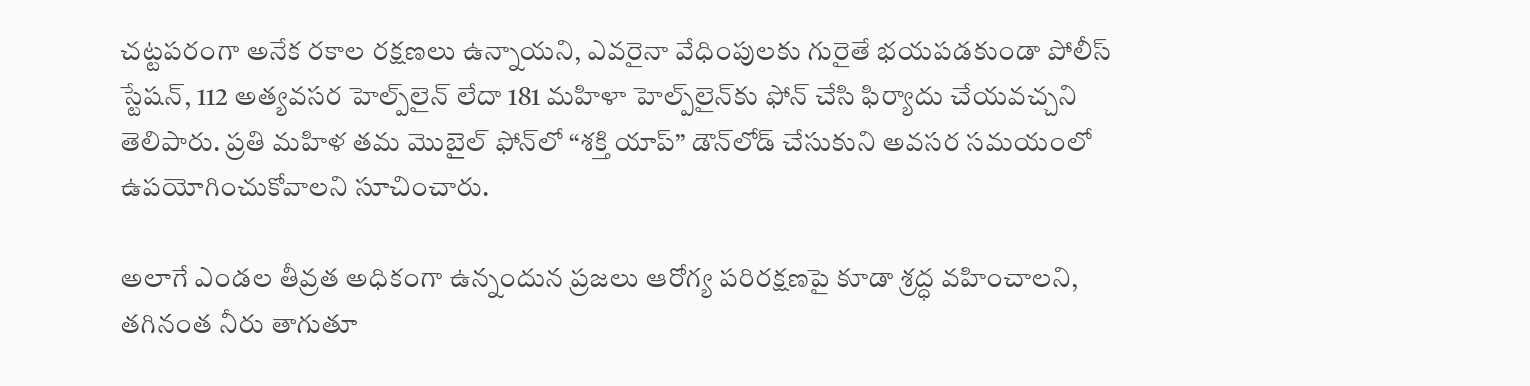చట్టపరంగా అనేక రకాల రక్షణలు ఉన్నాయని, ఎవరైనా వేధింపులకు గురైతే భయపడకుండా పోలీస్ స్టేషన్, 112 అత్యవసర హెల్ప్‌లైన్ లేదా 181 మహిళా హెల్ప్‌లైన్‌కు ఫోన్ చేసి ఫిర్యాదు చేయవచ్చని తెలిపారు. ప్రతి మహిళ తమ మొబైల్ ఫోన్‌లో “శక్తి యాప్” డౌన్‌లోడ్ చేసుకుని అవసర సమయంలో ఉపయోగించుకోవాలని సూచించారు.

అలాగే ఎండల తీవ్రత అధికంగా ఉన్నందున ప్రజలు ఆరోగ్య పరిరక్షణపై కూడా శ్రద్ధ వహించాలని, తగినంత నీరు తాగుతూ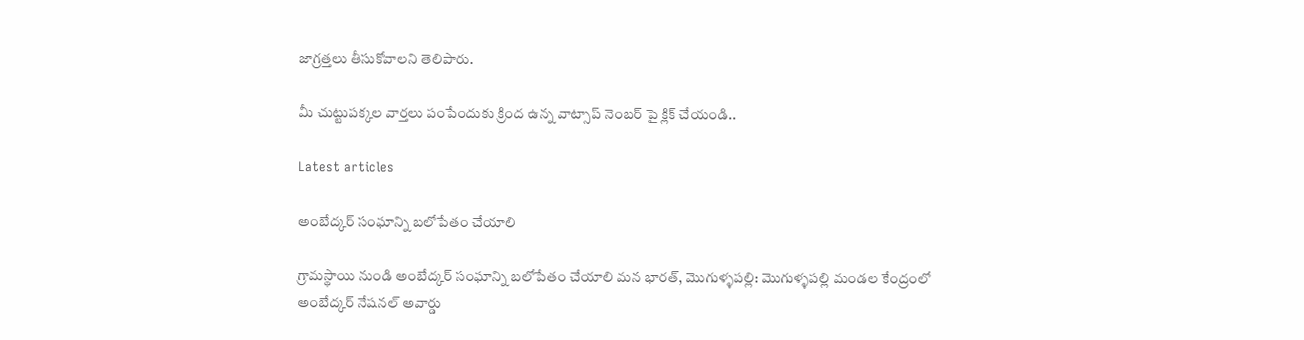జాగ్రత్తలు తీసుకోవాలని తెలిపారు.

మీ చుట్టుపక్కల వార్తలు పంపేందుకు క్రింద ఉన్న వాట్సాప్ నెంబర్ పై క్లిక్ చేయండి..

Latest articles

అంబేద్కర్ సంఘాన్ని బలోపేతం చేయాలి

గ్రామస్థాయి నుండి అంబేద్కర్ సంఘాన్ని బలోపేతం చేయాలి మన భారత్, మొగుళ్ళపల్లి: మొగుళ్ళపల్లి మండల కేంద్రంలో అంబేద్కర్ నేషనల్ అవార్డు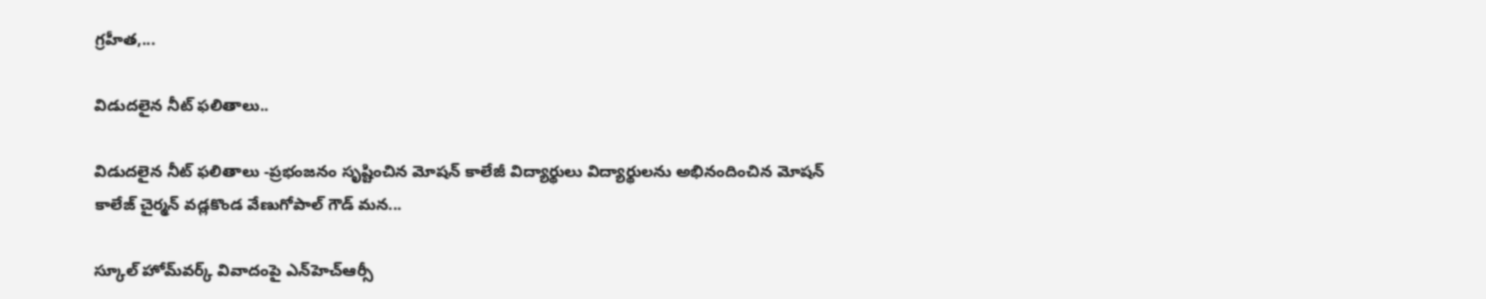గ్రహీత,...

విడుదలైన నీట్ ఫలితాలు..

విడుదలైన నీట్ ఫలితాలు -ప్రభంజనం సృష్టించిన మోషన్ కాలేజీ విద్యార్థులు విద్యార్థులను అభినందించిన మోషన్ కాలేజ్ చైర్మన్ వడ్లకొండ వేణుగోపాల్ గౌడ్ మన...

స్కూల్ హోమ్‌వర్క్ వివాదంపై ఎన్‌హెచ్‌ఆర్సీ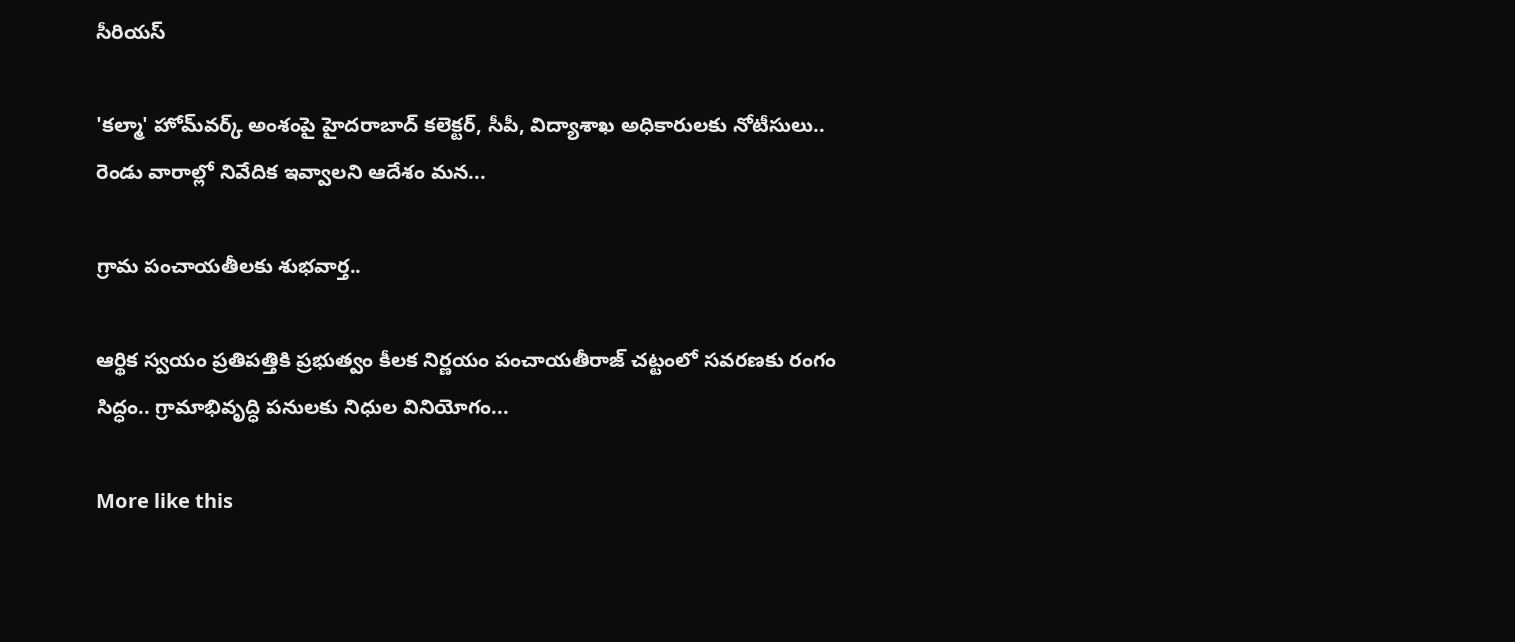సీరియస్

'కల్మా' హోమ్‌వర్క్ అంశంపై హైదరాబాద్ కలెక్టర్, సీపీ, విద్యాశాఖ అధికారులకు నోటీసులు.. రెండు వారాల్లో నివేదిక ఇవ్వాలని ఆదేశం మన...

గ్రామ పంచాయతీలకు శుభవార్త..

ఆర్థిక స్వయం ప్రతిపత్తికి ప్రభుత్వం కీలక నిర్ణయం పంచాయతీరాజ్ చట్టంలో సవరణకు రంగం సిద్ధం.. గ్రామాభివృద్ధి పనులకు నిధుల వినియోగం...

More like this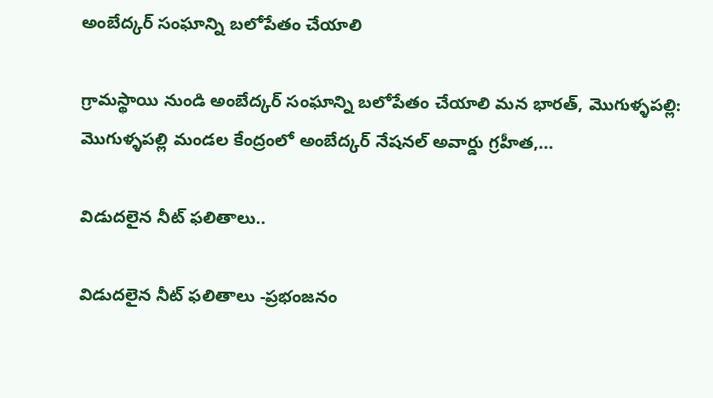అంబేద్కర్ సంఘాన్ని బలోపేతం చేయాలి

గ్రామస్థాయి నుండి అంబేద్కర్ సంఘాన్ని బలోపేతం చేయాలి మన భారత్, మొగుళ్ళపల్లి: మొగుళ్ళపల్లి మండల కేంద్రంలో అంబేద్కర్ నేషనల్ అవార్డు గ్రహీత,...

విడుదలైన నీట్ ఫలితాలు..

విడుదలైన నీట్ ఫలితాలు -ప్రభంజనం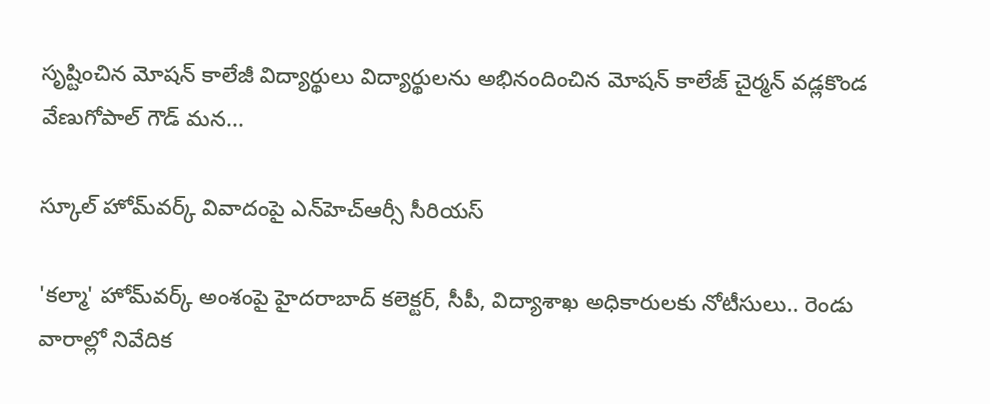సృష్టించిన మోషన్ కాలేజీ విద్యార్థులు విద్యార్థులను అభినందించిన మోషన్ కాలేజ్ చైర్మన్ వడ్లకొండ వేణుగోపాల్ గౌడ్ మన...

స్కూల్ హోమ్‌వర్క్ వివాదంపై ఎన్‌హెచ్‌ఆర్సీ సీరియస్

'కల్మా' హోమ్‌వర్క్ అంశంపై హైదరాబాద్ కలెక్టర్, సీపీ, విద్యాశాఖ అధికారులకు నోటీసులు.. రెండు వారాల్లో నివేదిక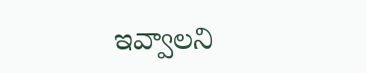ఇవ్వాలని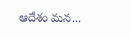ఆదేశం మన...